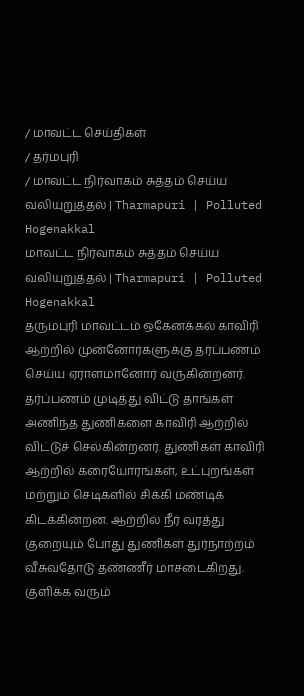/ மாவட்ட செய்திகள்
/ தர்மபுரி
/ மாவட்ட நிர்வாகம் சுத்தம் செய்ய வலியுறுத்தல் | Tharmapuri | Polluted Hogenakkal
மாவட்ட நிர்வாகம் சுத்தம் செய்ய வலியுறுத்தல் | Tharmapuri | Polluted Hogenakkal
தருமபுரி மாவட்டம் ஒகேனக்கல் காவிரி ஆற்றில் முன்னோர்களுக்கு தர்ப்பணம் செய்ய ஏராளமானோர் வருகின்றனர். தர்ப்பணம் முடித்து விட்டு தாங்கள் அணிந்த துணிகளை காவிரி ஆற்றில் விட்டுச் செல்கின்றனர். துணிகள் காவிரி ஆற்றில் கரையோரங்கள், உட்புறங்கள் மற்றும் செடிகளில் சிக்கி மண்டிக் கிடக்கின்றன. ஆற்றில் நீர் வரத்து குறையும் போது துணிகள் துர்நாற்றம் வீசுவதோடு தண்ணீர் மாசடைகிறது. குளிக்க வரும்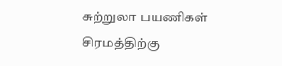சுற்றுலா பயணிகள் சிரமத்திற்கு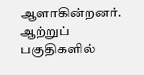ஆளாகின்றனர். ஆற்றுப் பகுதிகளில்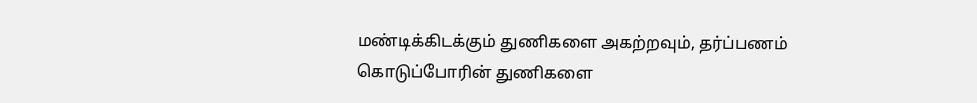மண்டிக்கிடக்கும் துணிகளை அகற்றவும், தர்ப்பணம் கொடுப்போரின் துணிகளை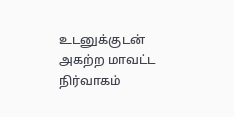உடனுக்குடன் அகற்ற மாவட்ட நிர்வாகம்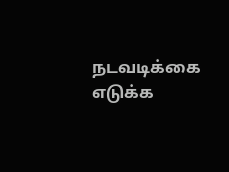நடவடிக்கை எடுக்க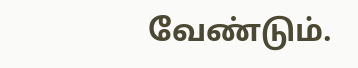வேண்டும்.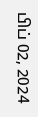பிப் 02, 2024